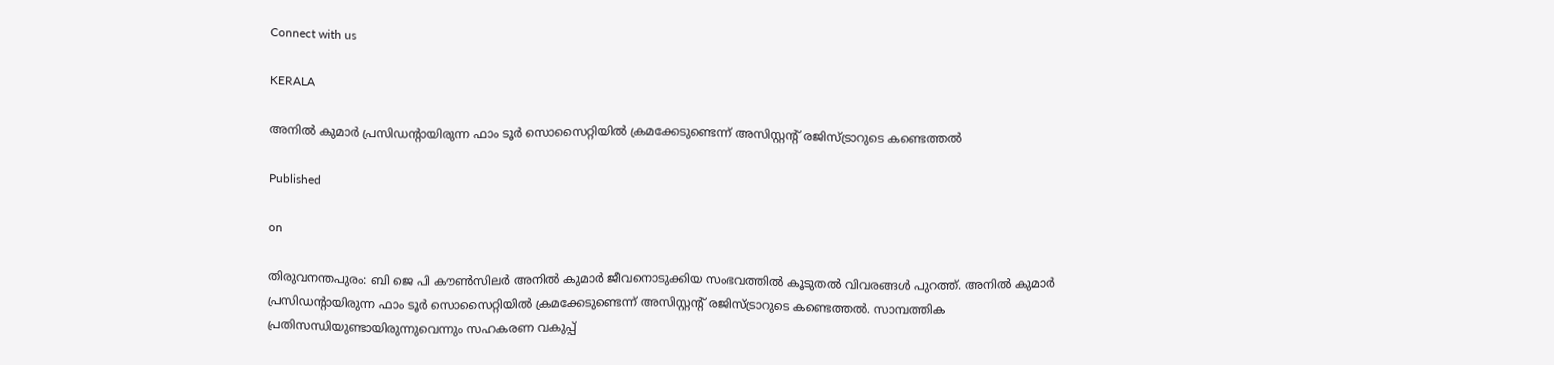Connect with us

KERALA

അനിൽ കുമാർ പ്രസിഡന്റായിരുന്ന ഫാം ടൂർ സൊസൈറ്റിയിൽ ക്രമക്കേടുണ്ടെന്ന് അസിസ്റ്റന്റ് രജിസ്‌ട്രാറുടെ കണ്ടെത്തൽ

Published

on

തിരുവനന്തപുരം: ബി ജെ പി കൗൺസിലർ അനിൽ കുമാർ ജീവനൊടുക്കിയ സംഭവത്തിൽ കൂടുതൽ വിവരങ്ങൾ പുറത്ത്. അനിൽ കുമാർ പ്രസിഡന്റായിരുന്ന ഫാം ടൂർ സൊസൈറ്റിയിൽ ക്രമക്കേടുണ്ടെന്ന് അസിസ്റ്റന്റ് രജിസ്‌ട്രാറുടെ കണ്ടെത്തൽ. സാമ്പത്തിക പ്രതിസന്ധിയുണ്ടായിരുന്നുവെന്നും സഹകരണ വകുപ്പ്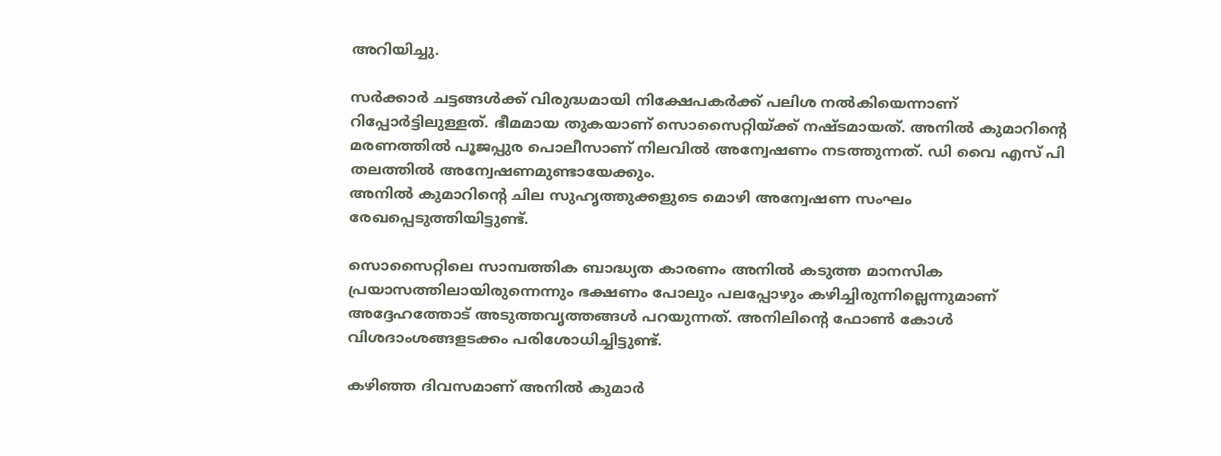അറിയിച്ചു.

സർക്കാർ ചട്ടങ്ങൾക്ക് വിരുദ്ധമായി നിക്ഷേപകർക്ക് പലിശ നൽകിയെന്നാണ് റിപ്പോർട്ടിലുള്ളത്. ഭീമമായ തുകയാണ് സൊസൈറ്റിയ്ക്ക് നഷ്ടമായത്. അനിൽ കുമാറിന്റെ മരണത്തിൽ പൂജപ്പുര പൊലീസാണ് നിലവിൽ അന്വേഷണം നടത്തുന്നത്. ഡി വൈ എസ് പി തലത്തിൽ അന്വേഷണമുണ്ടായേക്കും.
അനിൽ കുമാറിന്റെ ചില സുഹൃത്തുക്കളുടെ മൊഴി അന്വേഷണ സംഘം രേഖപ്പെടുത്തിയിട്ടുണ്ട്.

സൊസൈറ്റിലെ സാമ്പത്തിക ബാദ്ധ്യത കാരണം അനിൽ കടുത്ത മാനസിക പ്രയാസത്തിലായിരുന്നെന്നും ഭക്ഷണം പോലും പലപ്പോഴും കഴിച്ചിരുന്നില്ലെന്നുമാണ് അദ്ദേഹത്തോട് അടുത്തവൃത്തങ്ങൾ പറയുന്നത്. അനിലിന്റെ ഫോൺ കോൾ വിശദാംശങ്ങളടക്കം പരിശോധിച്ചിട്ടുണ്ട്.

കഴിഞ്ഞ ദിവസമാണ് അനിൽ കുമാർ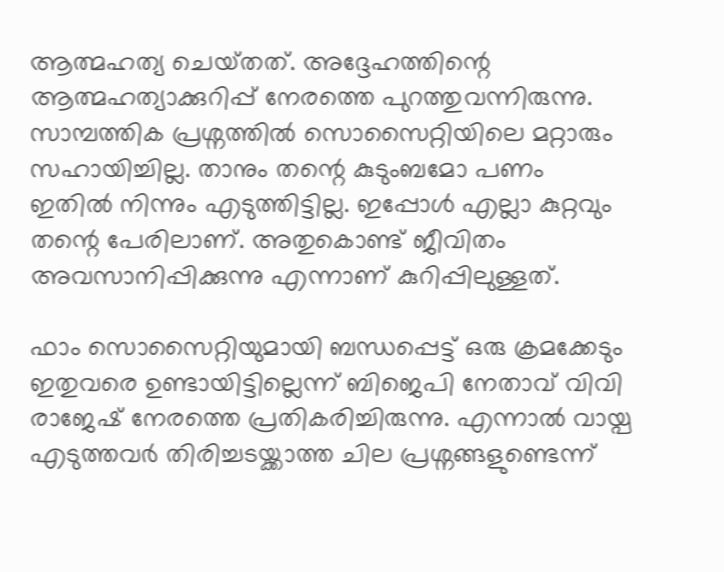ആത്മഹത്യ ചെയ്‌തത്. അദ്ദേഹത്തിന്റെ ആത്മഹത്യാക്കുറിപ്പ് നേരത്തെ പുറത്തുവന്നിരുന്നു. സാമ്പത്തിക പ്രശ്നത്തിൽ സൊസൈറ്റിയിലെ മറ്റാരും സഹായിച്ചില്ല. താനും തന്റെ കുടുംബമോ പണം ഇതിൽ നിന്നും എടുത്തിട്ടില്ല. ഇപ്പോൾ എല്ലാ കുറ്റവും തന്റെ പേരിലാണ്. അതുകൊണ്ട് ജീവിതം അവസാനിപ്പിക്കുന്നു എന്നാണ് കുറിപ്പിലുള്ളത്.

ഫാം സൊസൈറ്റിയുമായി ബന്ധപ്പെട്ട് ഒരു ക്രമക്കേടും ഇതുവരെ ഉണ്ടായിട്ടില്ലെന്ന് ബിജെപി നേതാവ് വിവി രാജേഷ് നേരത്തെ പ്രതികരിച്ചിരുന്നു. എന്നാൽ വായ്പ എടുത്തവർ തിരിച്ചടയ്ക്കാത്ത ചില പ്രശ്നങ്ങളുണ്ടെന്ന്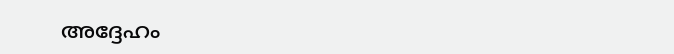അദ്ദേഹം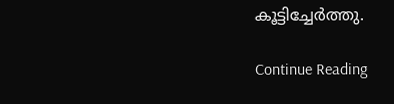കൂട്ടിച്ചേർത്തു.

Continue Reading